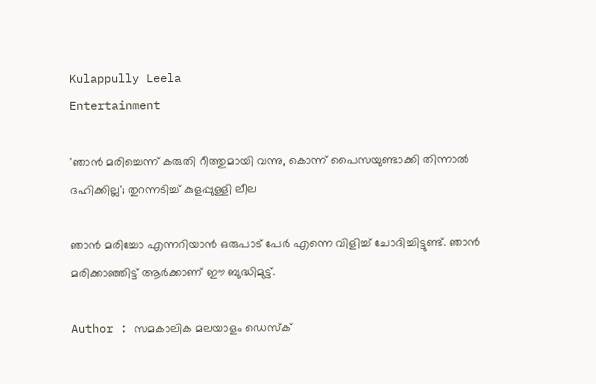Kulappully Leela
Entertainment

'ഞാന്‍ മരിച്ചെന്ന് കരുതി റീത്തുമായി വന്നു, കൊന്ന് പൈസയുണ്ടാക്കി തിന്നാല്‍ ദഹിക്കില്ല'; തുറന്നടിച്ച് കുളപ്പുള്ളി ലീല

ഞാന്‍ മരിച്ചോ എന്നറിയാന്‍ ഒരുപാട് പേര്‍ എന്നെ വിളിച്ച് ചോദിച്ചിട്ടുണ്ട്. ഞാന്‍ മരിക്കാഞ്ഞിട്ട് ആര്‍ക്കാണ് ഈ ബുദ്ധിമുട്ട്.

Author : സമകാലിക മലയാളം ഡെസ്ക്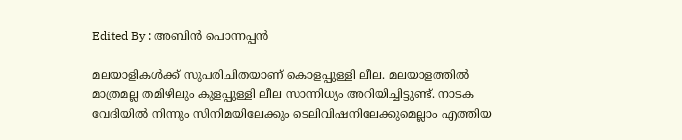Edited By : അബിന്‍ പൊന്നപ്പന്‍

മലയാളികള്‍ക്ക് സുപരിചിതയാണ് കൊളപ്പുള്ളി ലീല. മലയാളത്തില്‍ മാത്രമല്ല തമിഴിലും കുളപ്പുള്ളി ലീല സാന്നിധ്യം അറിയിച്ചിട്ടുണ്ട്. നാടക വേദിയില്‍ നിന്നും സിനിമയിലേക്കും ടെലിവിഷനിലേക്കുമെല്ലാം എത്തിയ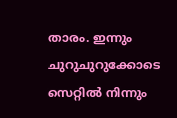താരം. ഇന്നും ചുറുചുറുക്കോടെ സെറ്റില്‍ നിന്നും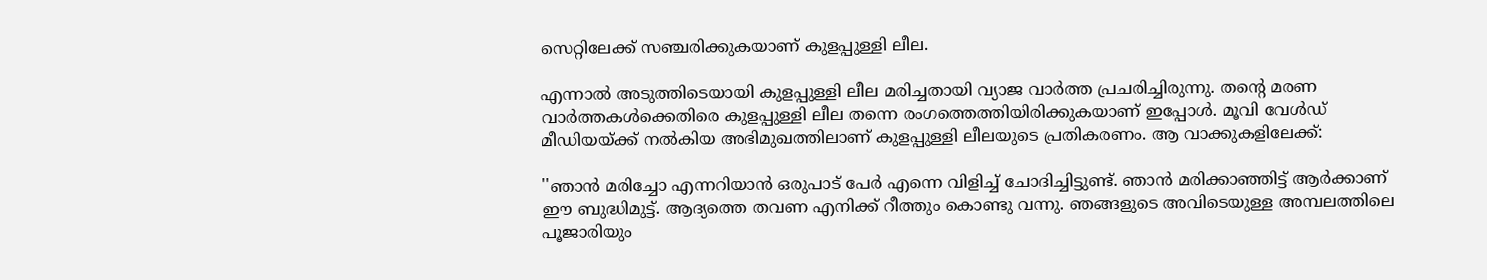സെറ്റിലേക്ക് സഞ്ചരിക്കുകയാണ് കുളപ്പുള്ളി ലീല.

എന്നാല്‍ അടുത്തിടെയായി കുളപ്പുള്ളി ലീല മരിച്ചതായി വ്യാജ വാര്‍ത്ത പ്രചരിച്ചിരുന്നു. തന്റെ മരണ വാര്‍ത്തകള്‍ക്കെതിരെ കുളപ്പുള്ളി ലീല തന്നെ രംഗത്തെത്തിയിരിക്കുകയാണ് ഇപ്പോള്‍. മൂവി വേള്‍ഡ് മീഡിയയ്ക്ക് നല്‍കിയ അഭിമുഖത്തിലാണ് കുളപ്പുള്ളി ലീലയുടെ പ്രതികരണം. ആ വാക്കുകളിലേക്ക്:

''ഞാന്‍ മരിച്ചോ എന്നറിയാന്‍ ഒരുപാട് പേര്‍ എന്നെ വിളിച്ച് ചോദിച്ചിട്ടുണ്ട്. ഞാന്‍ മരിക്കാഞ്ഞിട്ട് ആര്‍ക്കാണ് ഈ ബുദ്ധിമുട്ട്. ആദ്യത്തെ തവണ എനിക്ക് റീത്തും കൊണ്ടു വന്നു. ഞങ്ങളുടെ അവിടെയുള്ള അമ്പലത്തിലെ പൂജാരിയും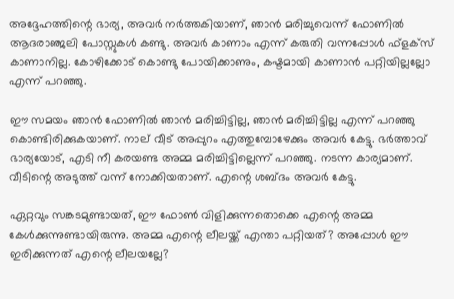അദ്ദേഹത്തിന്റെ ഭാര്യ, അവര്‍ നര്‍ത്തകിയാണ്, ഞാന്‍ മരിച്ചുവെന്ന് ഫോണില്‍ ആദരാഞ്ജലി പോസ്റ്റുകള്‍ കണ്ടു. അവര്‍ കാണാം എന്ന് കരുതി വന്നപ്പോള്‍ ഫ്‌ളക്‌സ് കാണാനില്ല. കോഴിക്കോട് കൊണ്ടു പോയിക്കാണും, കഷ്ടമായി കാണാന്‍ പറ്റിയില്ലല്ലോ എന്ന് പറഞ്ഞു.

ഈ സമയം ഞാന്‍ ഫോണില്‍ ഞാന്‍ മരിച്ചിട്ടില്ല, ഞാന്‍ മരിച്ചിട്ടില്ല എന്ന് പറഞ്ഞു കൊണ്ടിരിക്കുകയാണ്. നാല് വീട് അപ്പുറം എത്തുമ്പോഴേക്കും അവര്‍ കേട്ടു. ഭര്‍ത്താവ് ഭാര്യയോട്, എടി നീ കരയണ്ട അമ്മ മരിച്ചിട്ടില്ലെന്ന് പറഞ്ഞു. നടന്ന കാര്യമാണ്. വീടിന്റെ അടുത്ത് വന്ന് നോക്കിയതാണ്. എന്റെ ശബ്ദം അവര്‍ കേട്ടു.

ഏറ്റവും സങ്കടമുണ്ടായത്, ഈ ഫോണ്‍ വിളിക്കുന്നതൊക്കെ എന്റെ അമ്മ കേള്‍ക്കുന്നുണ്ടായിരുന്നു. അമ്മ എന്റെ ലീലയ്ക്ക് എന്താ പറ്റിയത്? അപ്പോള്‍ ഈ ഇരിക്കുന്നത് എന്റെ ലീലയല്ലേ?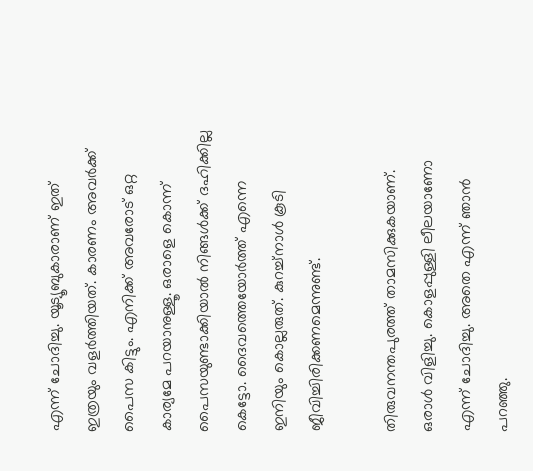എന്ന് ചോദിച്ചു. യൂട്യൂബുകാരാണ് ഇത് ഇത്രയും വളര്‍ത്തിയത്. കാരണം അവര്‍ക്ക് പൈസ കിട്ടും. എനിക്ക് അവരോട് ഒറ്റ കാര്യമേ പറയാനുള്ളൂ. ഒരാളെ കൊന്ന് പൈസയുണ്ടാക്കിയാല്‍ നിങ്ങള്‍ക്ക് ദഹിക്കില്ല കെട്ടോ. ദൈവത്തെയോര്‍ത്ത് എന്നെ ഇനിയും കൊല്ലരുത്. കുറച്ച്‌നാള്‍ കൂടി ജീവിച്ചിരിക്കണമെന്നുണ്ട്.

തിരുവനന്തപുരത്ത് താമസിക്കുകയാണ്. ഒരാള്‍ വിളിച്ചു. കൊളപ്പുള്ളി ലീലയാണോ എന്ന് ചോദിച്ചു. അതെ എന്ന് ഞാന്‍ പറഞ്ഞു.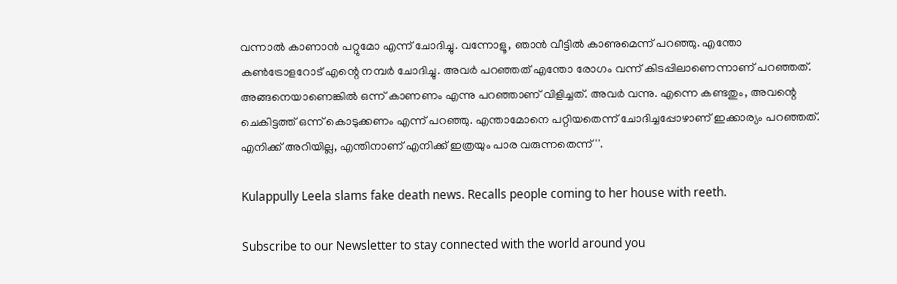വന്നാല്‍ കാണാന്‍ പറ്റുമോ എന്ന് ചോദിച്ചു. വന്നോളൂ, ഞാന്‍ വീട്ടില്‍ കാണുമെന്ന് പറഞ്ഞു. എന്തോ കണ്‍ട്രോളറോട് എന്റെ നമ്പര്‍ ചോദിച്ചു. അവര്‍ പറഞ്ഞത് എന്തോ രോഗം വന്ന് കിടപ്പിലാണെന്നാണ് പറഞ്ഞത്. അങ്ങനെയാണെങ്കില്‍ ഒന്ന് കാണണം എന്നു പറഞ്ഞാണ് വിളിച്ചത്. അവര്‍ വന്നു. എന്നെ കണ്ടതും, അവന്റെ ചെകിട്ടത്ത് ഒന്ന് കൊടുക്കണം എന്ന് പറഞ്ഞു. എന്താമോനെ പറ്റിയതെന്ന് ചോദിച്ചപ്പോഴാണ് ഇക്കാര്യം പറഞ്ഞത്. എനിക്ക് അറിയില്ല, എന്തിനാണ് എനിക്ക് ഇത്രയും പാര വരുന്നതെന്ന്''.

Kulappully Leela slams fake death news. Recalls people coming to her house with reeth.

Subscribe to our Newsletter to stay connected with the world around you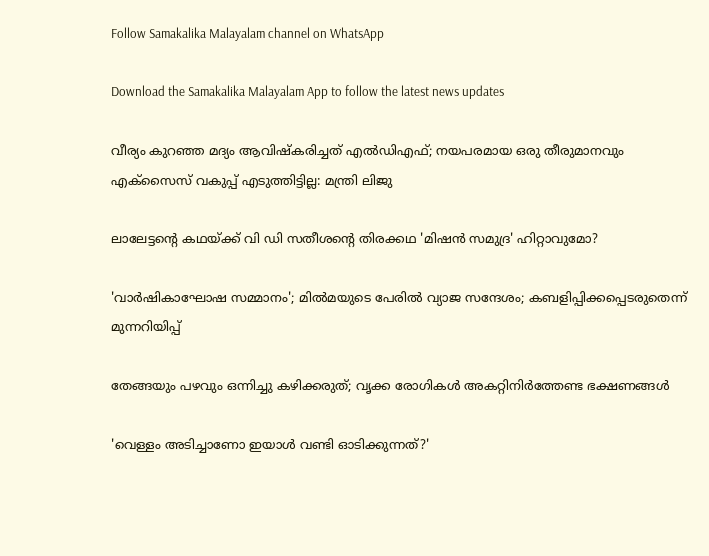Follow Samakalika Malayalam channel on WhatsApp

Download the Samakalika Malayalam App to follow the latest news updates

വീര്യം കുറഞ്ഞ മദ്യം ആവിഷ്‌കരിച്ചത് എല്‍ഡിഎഫ്; നയപരമായ ഒരു തീരുമാനവും എക്‌സൈസ് വകുപ്പ് എടുത്തിട്ടില്ല: മന്ത്രി ലിജു

ലാലേട്ടന്റെ കഥയ്ക്ക് വി ഡി സതീശന്റെ തിരക്കഥ 'മിഷൻ സമുദ്ര' ഹിറ്റാവുമോ?

'വാര്‍ഷികാഘോഷ സമ്മാനം'; മില്‍മയുടെ പേരില്‍ വ്യാജ സന്ദേശം; കബളിപ്പിക്കപ്പെടരുതെന്ന് മുന്നറിയിപ്പ്

തേങ്ങയും പഴവും ഒന്നിച്ചു കഴിക്കരുത്; വൃക്ക രോഗികൾ അകറ്റിനിർത്തേണ്ട ഭക്ഷണങ്ങൾ

'വെള്ളം അടിച്ചാണോ ഇയാള്‍ വണ്ടി ഓടിക്കുന്നത്?'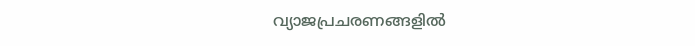വ്യാജപ്രചരണങ്ങളില്‍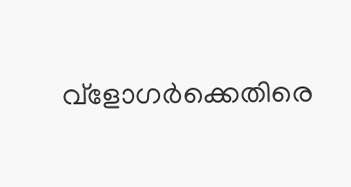വ്‌ളോഗര്‍ക്കെതിരെ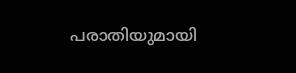പരാതിയുമായി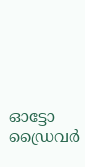ഓട്ടോ ഡ്രൈവര്‍